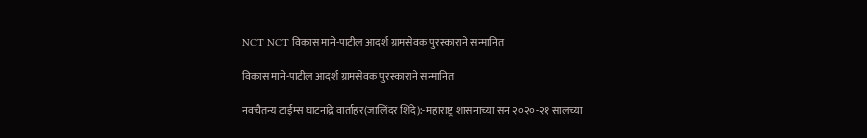NCT NCT विकास माने-पाटील आदर्श ग्रामसेवक पुरस्काराने सन्मानित

विकास माने-पाटील आदर्श ग्रामसेवक पुरस्काराने सन्मानित

नवचैतन्य टाईम्स घाटनांद्रे वार्ताहर(जालिंदर शिंदे):-महाराष्ट्र शासनाच्या सन २०२०-२१ सालच्या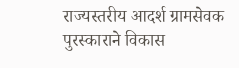राज्यस्तरीय आदर्श ग्रामसेवक पुरस्काराने विकास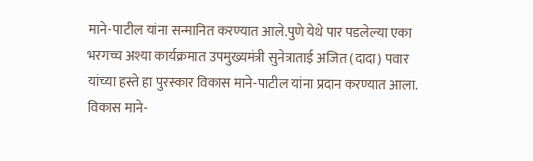माने-पाटील यांना सन्मानित करण्यात आले.पुणे येथे पार पडलेल्या एका भरगच्च अश्या कार्यक्रमात उपमुख्यमंत्री सुनेत्राताई अजित (दादा) पवार यांच्या हस्ते हा पुरस्कार विकास माने-पाटील यांना प्रदान करण्यात आला.                                                           विकास माने-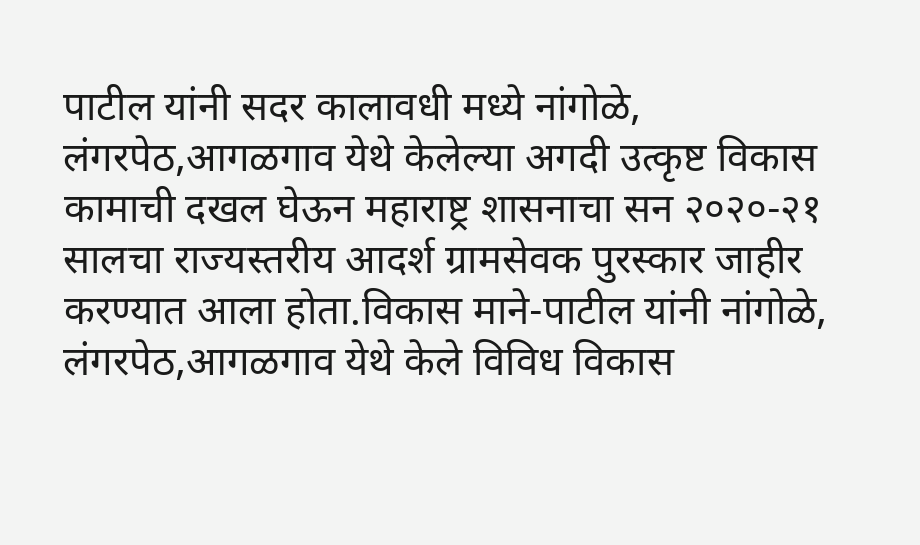पाटील यांनी सदर कालावधी मध्ये नांगोळे, लंगरपेठ,आगळगाव येथे केलेल्या अगदी उत्कृष्ट विकास कामाची दखल घेऊन महाराष्ट्र शासनाचा सन २०२०-२१ सालचा राज्यस्तरीय आदर्श ग्रामसेवक पुरस्कार जाहीर करण्यात आला होता.विकास माने-पाटील यांनी नांगोळे, लंगरपेठ,आगळगाव येथे केले विविध विकास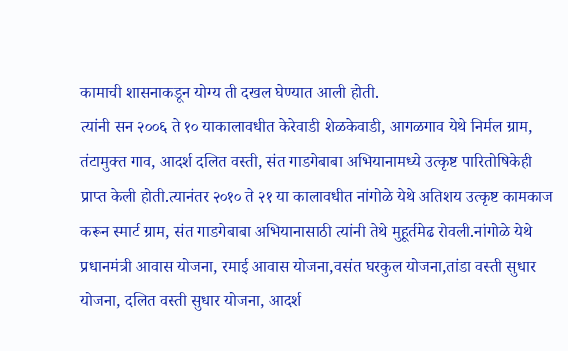कामाची शासनाकडून योग्य ती दखल घेण्यात आली होती.                                                                  त्यांनी सन २००६ ते १० याकालावधीत केरेवाडी शेळकेवाडी, आगळगाव येथे निर्मल ग्राम, तंटामुक्त गाव, आदर्श दलित वस्ती, संत गाडगेबाबा अभियानामध्ये उत्कृष्ट पारितोषिकेही प्राप्त केली होती.त्यानंतर २०१० ते २१ या कालावधीत नांगोळे येथे अतिशय उत्कृष्ट कामकाज करून स्मार्ट ग्राम, संत गाडगेबाबा अभियानासाठी त्यांनी तेथे मुहूर्तमेढ रोवली.नांगोळे येथे प्रधानमंत्री आवास योजना, रमाई आवास योजना,वसंत घरकुल योजना,तांडा वस्ती सुधार योजना, दलित वस्ती सुधार योजना, आदर्श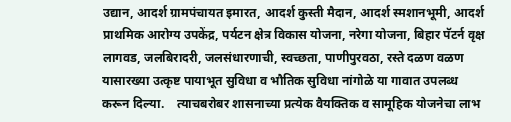उद्यान, आदर्श ग्रामपंचायत इमारत, आदर्श कुस्ती मैदान, आदर्श स्मशानभूमी, आदर्श प्राथमिक आरोग्य उपकेंद्र, पर्यटन क्षेत्र विकास योजना, नरेगा योजना, बिहार पॅटर्न वृक्ष लागवड, जलबिरादरी, जलसंधारणाची, स्वच्छता, पाणीपुरवठा, रस्ते दळण वळण यासारख्या उत्कृष्ट पायाभूत सुविधा व भौतिक सुविधा नांगोळे या गावात उपलब्ध करून दिल्या.    त्याचबरोबर शासनाच्या प्रत्येक वैयक्तिक व सामूहिक योजनेचा लाभ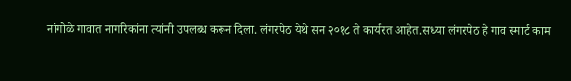नांगोळे गावात नागरिकांना त्यांनी उपलब्ध करून दिला. लंगरपेठ येथे सन २०१८ ते कार्यरत आहेत.सध्या लंगरपेठ हे गाव स्मार्ट काम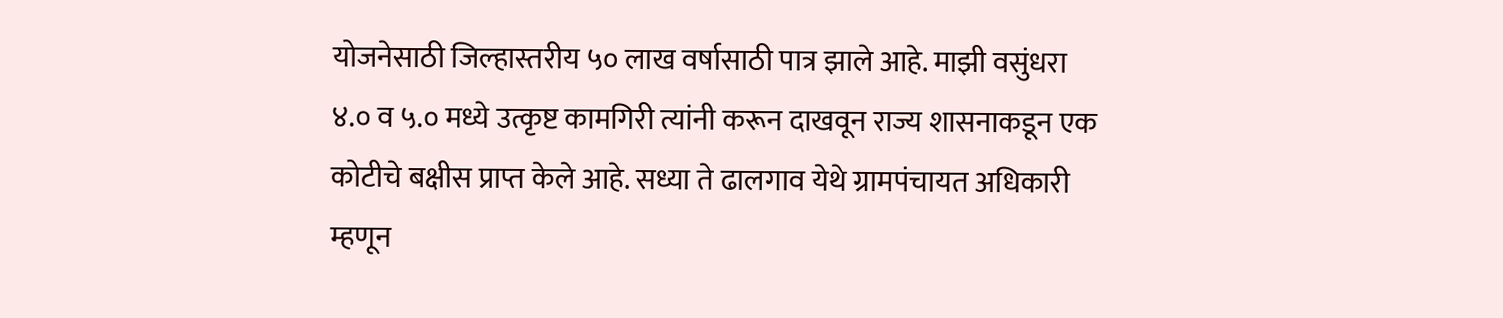योजनेसाठी जिल्हास्तरीय ५० लाख वर्षासाठी पात्र झाले आहे. माझी वसुंधरा ४.० व ५.० मध्ये उत्कृष्ट कामगिरी त्यांनी करून दाखवून राज्य शासनाकडून एक कोटीचे बक्षीस प्राप्त केले आहे. सध्या ते ढालगाव येथे ग्रामपंचायत अधिकारी म्हणून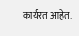कार्यरत आहेत.